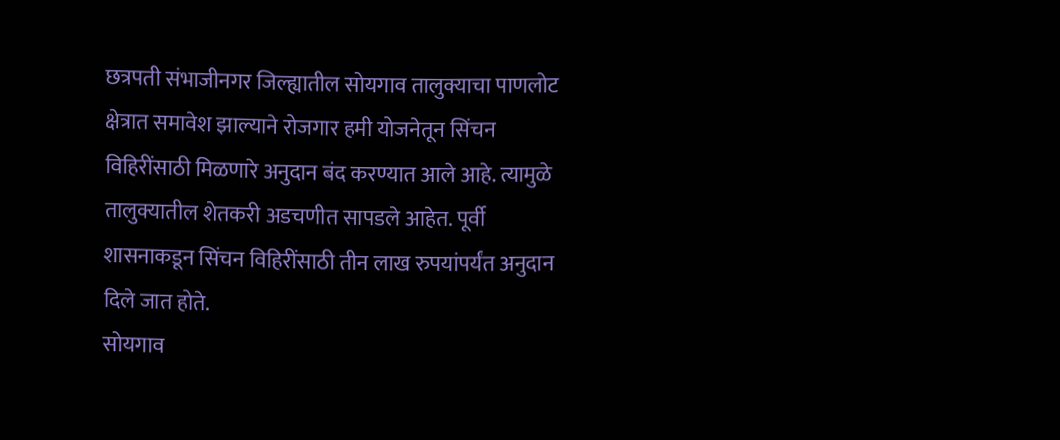छत्रपती संभाजीनगर जिल्ह्यातील सोयगाव तालुक्याचा पाणलोट क्षेत्रात समावेश झाल्याने रोजगार हमी योजनेतून सिंचन विहिरींसाठी मिळणारे अनुदान बंद करण्यात आले आहे. त्यामुळे तालुक्यातील शेतकरी अडचणीत सापडले आहेत. पूर्वी शासनाकडून सिंचन विहिरींसाठी तीन लाख रुपयांपर्यंत अनुदान दिले जात होते.
सोयगाव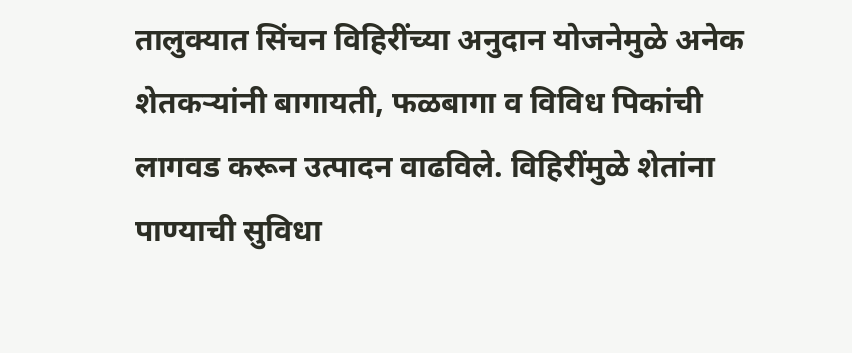तालुक्यात सिंचन विहिरींच्या अनुदान योजनेमुळे अनेक शेतकऱ्यांनी बागायती, फळबागा व विविध पिकांची लागवड करून उत्पादन वाढविले. विहिरींमुळे शेतांना पाण्याची सुविधा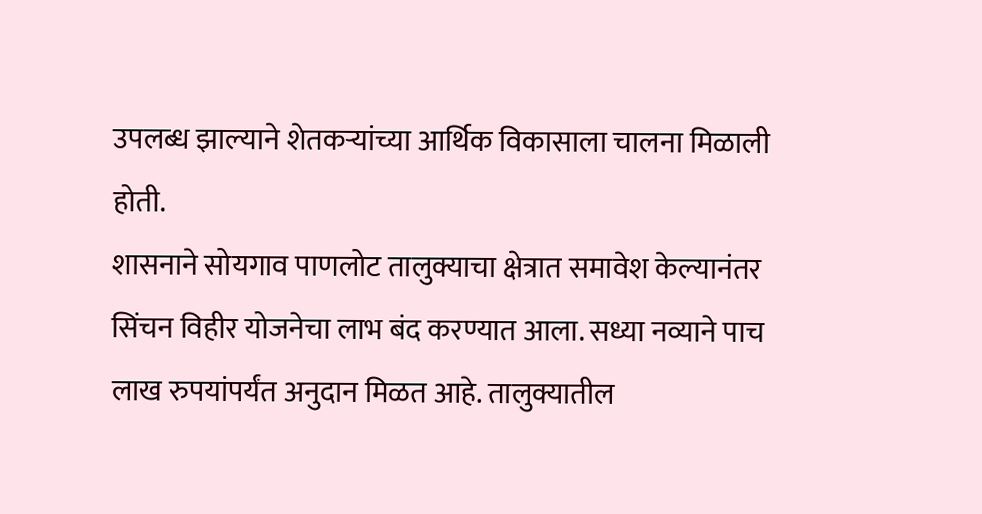उपलब्ध झाल्याने शेतकऱ्यांच्या आर्थिक विकासाला चालना मिळाली होती.
शासनाने सोयगाव पाणलोट तालुक्याचा क्षेत्रात समावेश केल्यानंतर सिंचन विहीर योजनेचा लाभ बंद करण्यात आला. सध्या नव्याने पाच लाख रुपयांपर्यंत अनुदान मिळत आहे. तालुक्यातील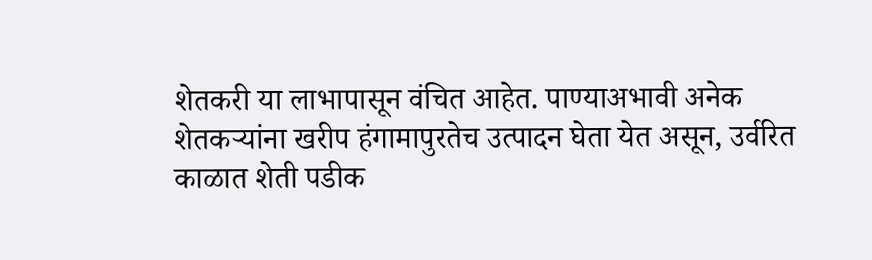शेतकरी या लाभापासून वंचित आहेत. पाण्याअभावी अनेक शेतकऱ्यांना खरीप हंगामापुरतेच उत्पादन घेता येत असून, उर्वरित काळात शेती पडीक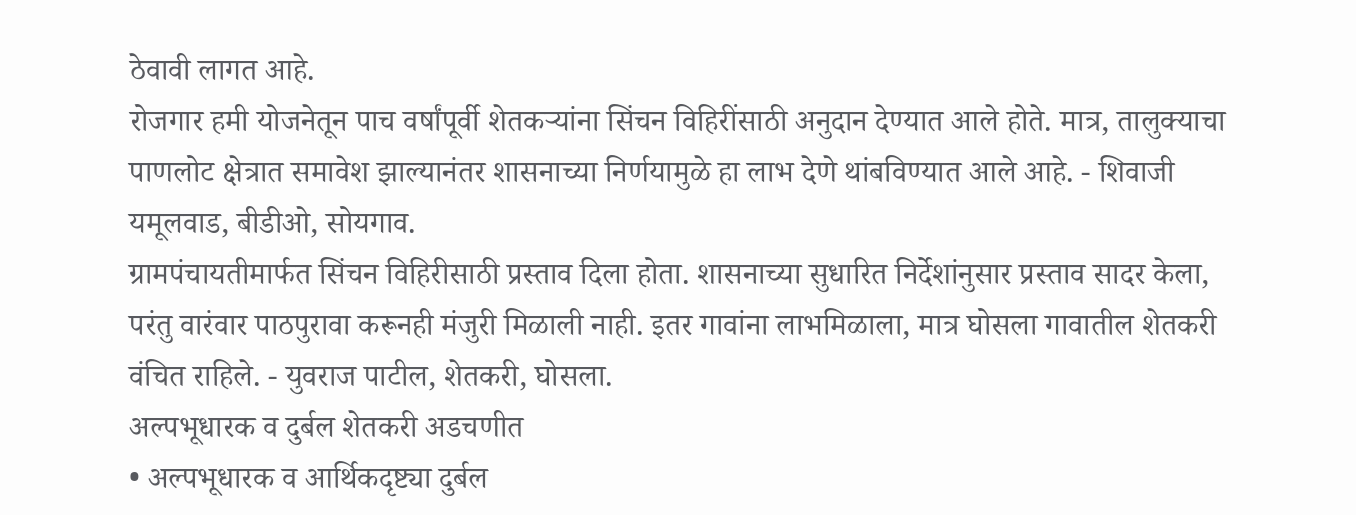ठेवावी लागत आहे.
रोजगार हमी योजनेतून पाच वर्षांपूर्वी शेतकऱ्यांना सिंचन विहिरींसाठी अनुदान देण्यात आले होते. मात्र, तालुक्याचा पाणलोट क्षेत्रात समावेश झाल्यानंतर शासनाच्या निर्णयामुळे हा लाभ देणे थांबविण्यात आले आहे. - शिवाजी यमूलवाड, बीडीओ, सोयगाव.
ग्रामपंचायतीमार्फत सिंचन विहिरीसाठी प्रस्ताव दिला होता. शासनाच्या सुधारित निर्देशांनुसार प्रस्ताव सादर केला, परंतु वारंवार पाठपुरावा करूनही मंजुरी मिळाली नाही. इतर गावांना लाभमिळाला, मात्र घोसला गावातील शेतकरी वंचित राहिले. - युवराज पाटील, शेतकरी, घोसला.
अल्पभूधारक व दुर्बल शेतकरी अडचणीत
• अल्पभूधारक व आर्थिकदृष्ट्या दुर्बल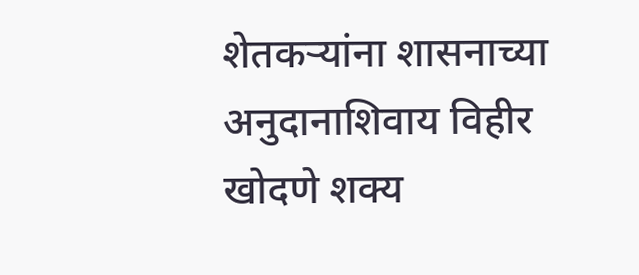शेतकऱ्यांना शासनाच्या अनुदानाशिवाय विहीर खोदणे शक्य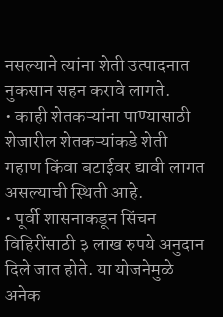नसल्याने त्यांना शेती उत्पादनात नुकसान सहन करावे लागते.
• काही शेतकऱ्यांना पाण्यासाठी शेजारील शेतकऱ्यांकडे शेती गहाण किंवा बटाईवर द्यावी लागत असल्याची स्थिती आहे.
• पूर्वी शासनाकडून सिंचन विहिरींसाठी ३ लाख रुपये अनुदान दिले जात होते. या योजनेमुळे अनेक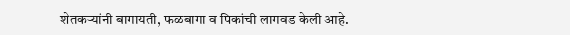शेतकऱ्यांनी बागायती, फळबागा व पिकांची लागवड केली आहे.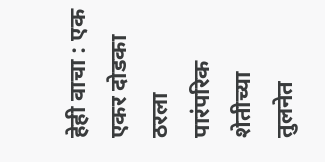हेही वाचा : एक एकर दोडका ठरला पारंपरिक शेतीच्या तुलनेत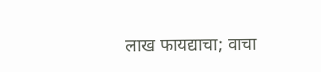लाख फायद्याचा; वाचा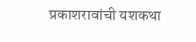प्रकाशरावांची यशकथा